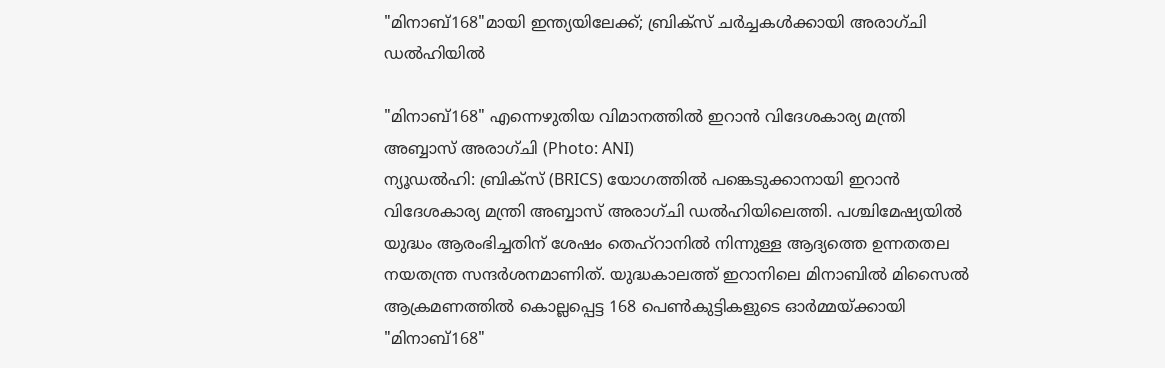"മിനാബ്168"മായി ഇന്ത്യയിലേക്ക്; ബ്രിക്സ് ചർച്ചകൾക്കായി അരാഗ്ചി ഡൽഹിയിൽ

"മിനാബ്168" എന്നെഴുതിയ വിമാനത്തിൽ ഇറാൻ വിദേശകാര്യ മന്ത്രി അബ്ബാസ് അരാഗ്ചി (Photo: ANI)
ന്യൂഡൽഹി: ബ്രിക്സ് (BRICS) യോഗത്തിൽ പങ്കെടുക്കാനായി ഇറാൻ വിദേശകാര്യ മന്ത്രി അബ്ബാസ് അരാഗ്ചി ഡൽഹിയിലെത്തി. പശ്ചിമേഷ്യയിൽ യുദ്ധം ആരംഭിച്ചതിന് ശേഷം തെഹ്റാനിൽ നിന്നുള്ള ആദ്യത്തെ ഉന്നതതല നയതന്ത്ര സന്ദർശനമാണിത്. യുദ്ധകാലത്ത് ഇറാനിലെ മിനാബിൽ മിസൈൽ ആക്രമണത്തിൽ കൊല്ലപ്പെട്ട 168 പെൺകുട്ടികളുടെ ഓർമ്മയ്ക്കായി "മിനാബ്168"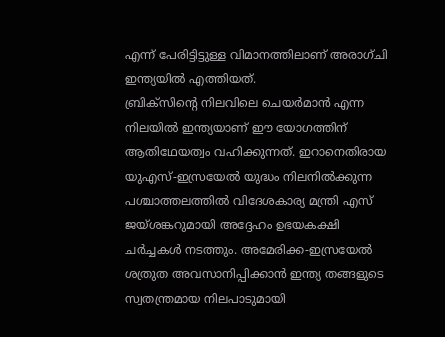എന്ന് പേരിട്ടിട്ടുള്ള വിമാനത്തിലാണ് അരാഗ്ചി ഇന്ത്യയിൽ എത്തിയത്.
ബ്രിക്സിന്റെ നിലവിലെ ചെയർമാൻ എന്ന നിലയിൽ ഇന്ത്യയാണ് ഈ യോഗത്തിന് ആതിഥേയത്വം വഹിക്കുന്നത്. ഇറാനെതിരായ യുഎസ്-ഇസ്രയേൽ യുദ്ധം നിലനിൽക്കുന്ന പശ്ചാത്തലത്തിൽ വിദേശകാര്യ മന്ത്രി എസ് ജയ്ശങ്കറുമായി അദ്ദേഹം ഉഭയകക്ഷി ചർച്ചകൾ നടത്തും. അമേരിക്ക-ഇസ്രയേൽ ശത്രുത അവസാനിപ്പിക്കാൻ ഇന്ത്യ തങ്ങളുടെ സ്വതന്ത്രമായ നിലപാടുമായി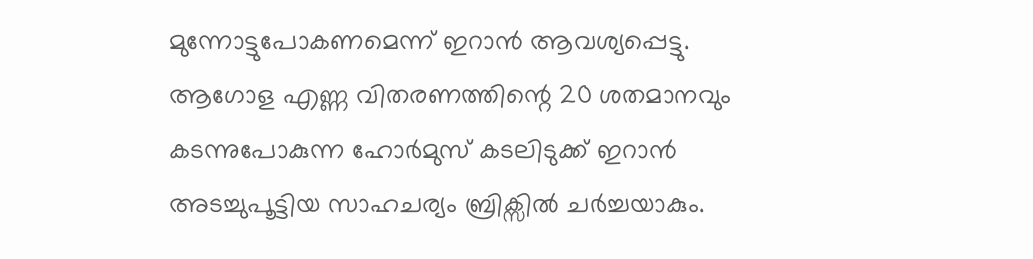മുന്നോട്ടുപോകണമെന്ന് ഇറാൻ ആവശ്യപ്പെട്ടു.
ആഗോള എണ്ണ വിതരണത്തിന്റെ 20 ശതമാനവും കടന്നുപോകുന്ന ഹോർമുസ് കടലിടുക്ക് ഇറാൻ അടച്ചുപൂട്ടിയ സാഹചര്യം ബ്രിക്സിൽ ചർച്ചയാകും.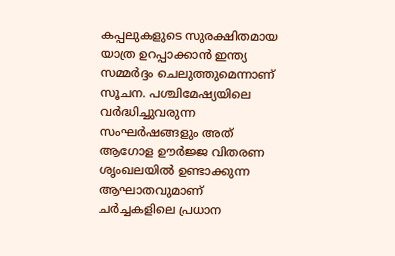കപ്പലുകളുടെ സുരക്ഷിതമായ യാത്ര ഉറപ്പാക്കാൻ ഇന്ത്യ സമ്മർദ്ദം ചെലുത്തുമെന്നാണ് സൂചന. പശ്ചിമേഷ്യയിലെ വർദ്ധിച്ചുവരുന്ന സംഘർഷങ്ങളും അത് ആഗോള ഊർജ്ജ വിതരണ ശൃംഖലയിൽ ഉണ്ടാക്കുന്ന ആഘാതവുമാണ് ചർച്ചകളിലെ പ്രധാന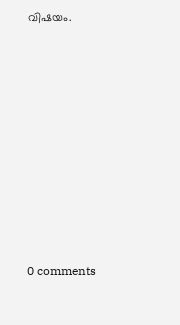വിഷയം.











0 comments